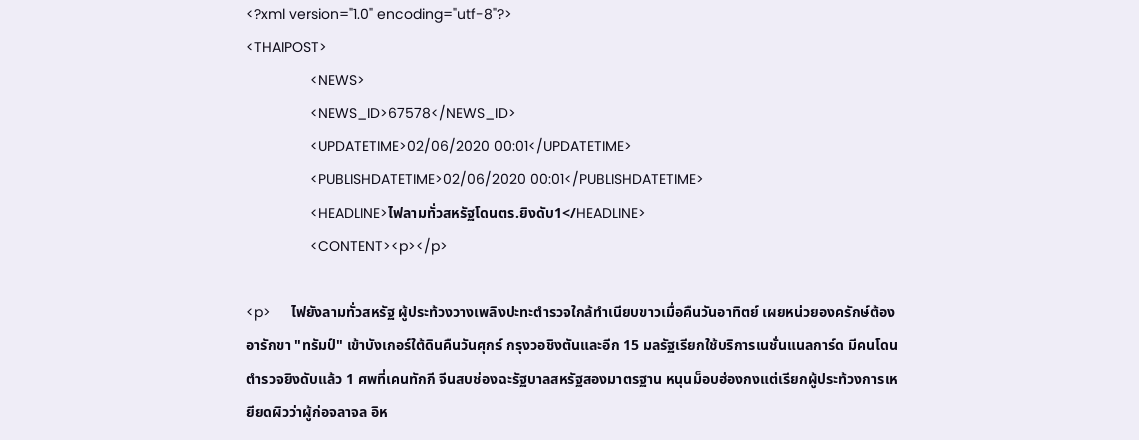<?xml version="1.0" encoding="utf-8"?>
<THAIPOST>
                <NEWS>
                <NEWS_ID>67578</NEWS_ID>
                <UPDATETIME>02/06/2020 00:01</UPDATETIME>
                <PUBLISHDATETIME>02/06/2020 00:01</PUBLISHDATETIME>
                <HEADLINE>ไฟลามทั่วสหรัฐโดนตร.ยิงดับ1</HEADLINE>
                <CONTENT><p></p>

<p>     ไฟยังลามทั่วสหรัฐ ผู้ประท้วงวางเพลิงปะทะตำรวจใกล้ทำเนียบขาวเมื่อคืนวันอาทิตย์ เผยหน่วยองครักษ์ต้องอารักขา "ทรัมป์" เข้าบังเกอร์ใต้ดินคืนวันศุกร์ กรุงวอชิงตันและอีก 15 มลรัฐเรียกใช้บริการเนชั่นแนลการ์ด มีคนโดนตำรวจยิงดับแล้ว 1 ศพที่เคนทักกี จีนสบช่องฉะรัฐบาลสหรัฐสองมาตรฐาน หนุนม็อบฮ่องกงแต่เรียกผู้ประท้วงการเหยียดผิวว่าผู้ก่อจลาจล อิห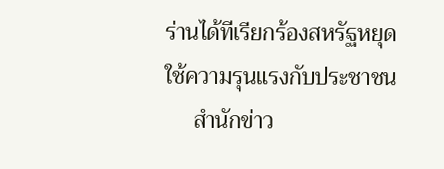ร่านได้ทีเรียกร้องสหรัฐหยุดใช้ความรุนแรงกับประชาชน
     สำนักข่าว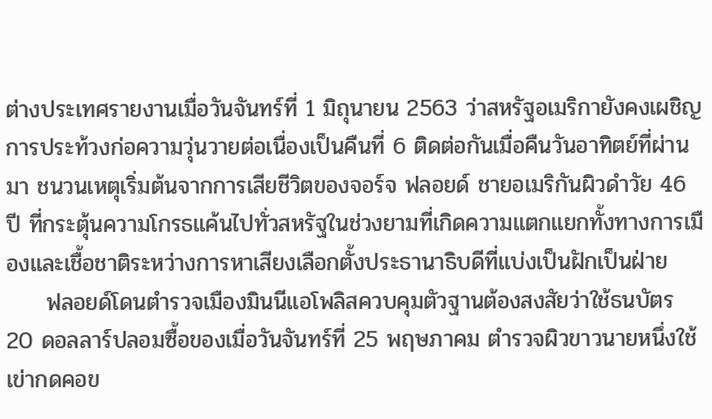ต่างประเทศรายงานเมื่อวันจันทร์ที่ 1 มิถุนายน 2563 ว่าสหรัฐอเมริกายังคงเผชิญการประท้วงก่อความวุ่นวายต่อเนื่องเป็นคืนที่ 6 ติดต่อกันเมื่อคืนวันอาทิตย์ที่ผ่านมา ชนวนเหตุเริ่มต้นจากการเสียชีวิตของจอร์จ ฟลอยด์ ชายอเมริกันผิวดำวัย 46 ปี ที่กระตุ้นความโกรธแค้นไปทั่วสหรัฐในช่วงยามที่เกิดความแตกแยกทั้งทางการเมืองและเชื้อชาติระหว่างการหาเสียงเลือกตั้งประธานาธิบดีที่แบ่งเป็นฝักเป็นฝ่าย
     ฟลอยด์โดนตำรวจเมืองมินนีแอโพลิสควบคุมตัวฐานต้องสงสัยว่าใช้ธนบัตร 20 ดอลลาร์ปลอมซื้อของเมื่อวันจันทร์ที่ 25 พฤษภาคม ตำรวจผิวขาวนายหนึ่งใช้เข่ากดคอข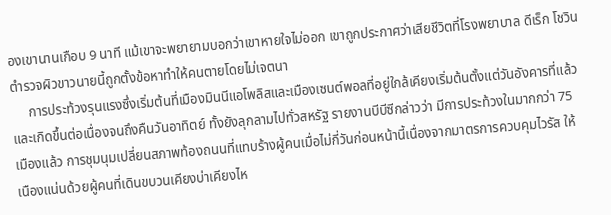องเขานานเกือบ 9 นาที แม้เขาจะพยายามบอกว่าเขาหายใจไม่ออก เขาถูกประกาศว่าเสียชีวิตที่โรงพยาบาล ดีเร็ก โชวิน ตำรวจผิวขาวนายนี้ถูกตั้งข้อหาทำให้คนตายโดยไม่เจตนา
     การประท้วงรุนแรงซึ่งเริ่มต้นที่เมืองมินนีแอโพลิสและเมืองเซนต์พอลที่อยู่ใกล้เคียงเริ่มต้นตั้งแต่วันอังคารที่แล้ว และเกิดขึ้นต่อเนื่องจนถึงคืนวันอาทิตย์ ทั้งยังลุกลามไปทั่วสหรัฐ รายงานบีบีซีกล่าวว่า มีการประท้วงในมากกว่า 75 เมืองแล้ว การชุมนุมเปลี่ยนสภาพท้องถนนที่แทบร้างผู้คนเมื่อไม่กี่วันก่อนหน้านี้เนื่องจากมาตรการควบคุมไวรัส ให้เนืองแน่นด้วยผู้คนที่เดินขบวนเคียงบ่าเคียงไห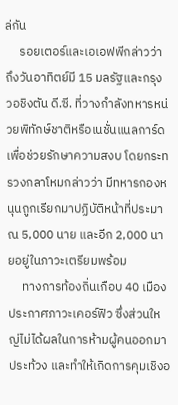ล่กัน
     รอยเตอร์และเอเอฟพีกล่าวว่า ถึงวันอาทิตย์มี 15 มลรัฐและกรุงวอชิงตัน ดี.ซี. ที่วางกำลังทหารหน่วยพิทักษ์ชาติหรือเนชั่นแนลการ์ด เพื่อช่วยรักษาความสงบ โดยกระทรวงกลาโหมกล่าวว่า มีทหารกองหนุนถูกเรียกมาปฏิบัติหน้าที่ประมาณ 5,000 นาย และอีก 2,000 นายอยู่ในภาวะเตรียมพร้อม
     ทางการท้องถิ่นเกือบ 40 เมืองประกาศภาวะเคอร์ฟิว ซึ่งส่วนใหญ่ไม่ได้ผลในการห้ามผู้คนออกมาประท้วง และทำให้เกิดการคุมเชิงอ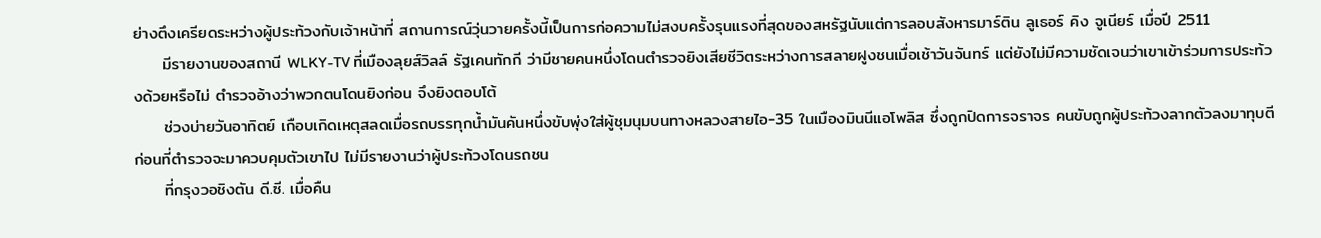ย่างตึงเครียดระหว่างผู้ประท้วงกับเจ้าหน้าที่ สถานการณ์วุ่นวายครั้งนี้เป็นการก่อความไม่สงบครั้งรุนแรงที่สุดของสหรัฐนับแต่การลอบสังหารมาร์ติน ลูเธอร์ คิง จูเนียร์ เมื่อปี 2511
     มีรายงานของสถานี WLKY-TV ที่เมืองลุยส์วิลล์ รัฐเคนทักกี ว่ามีชายคนหนึ่งโดนตำรวจยิงเสียชีวิตระหว่างการสลายฝูงชนเมื่อเช้าวันจันทร์ แต่ยังไม่มีความชัดเจนว่าเขาเข้าร่วมการประท้วงด้วยหรือไม่ ตำรวจอ้างว่าพวกตนโดนยิงก่อน จึงยิงตอบโต้
     ช่วงบ่ายวันอาทิตย์ เกือบเกิดเหตุสลดเมื่อรถบรรทุกน้ำมันคันหนึ่งขับพุ่งใส่ผู้ชุมนุมบนทางหลวงสายไอ-35 ในเมืองมินนีแอโพลิส ซึ่งถูกปิดการจราจร คนขับถูกผู้ประท้วงลากตัวลงมาทุบตีก่อนที่ตำรวจจะมาควบคุมตัวเขาไป ไม่มีรายงานว่าผู้ประท้วงโดนรถชน
     ที่กรุงวอชิงตัน ดี.ซี. เมื่อคืน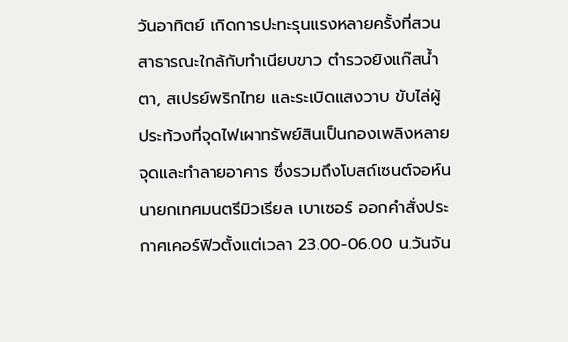วันอาทิตย์ เกิดการปะทะรุนแรงหลายครั้งที่สวนสาธารณะใกล้กับทำเนียบขาว ตำรวจยิงแก๊สน้ำตา, สเปรย์พริกไทย และระเบิดแสงวาบ ขับไล่ผู้ประท้วงที่จุดไฟเผาทรัพย์สินเป็นกองเพลิงหลายจุดและทำลายอาคาร ซึ่งรวมถึงโบสถ์เซนต์จอห์น นายกเทศมนตรีมิวเรียล เบาเซอร์ ออกคำสั่งประกาศเคอร์ฟิวตั้งแต่เวลา 23.00-06.00 น.วันจัน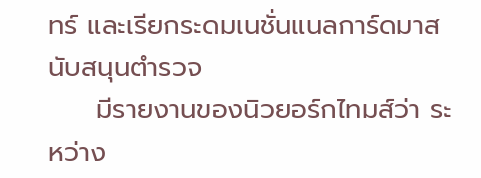ทร์ และเรียกระดมเนชั่นแนลการ์ดมาสนับสนุนตำรวจ
     มีรายงานของนิวยอร์กไทมส์ว่า ระหว่าง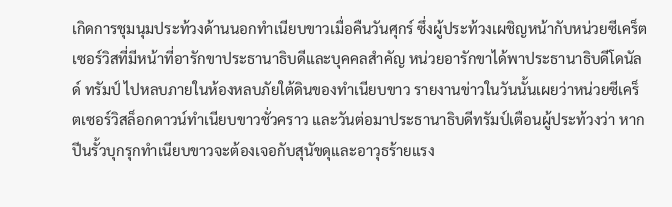เกิดการชุมนุมประท้วงด้านนอกทำเนียบขาวเมื่อคืนวันศุกร์ ซึ่งผู้ประท้วงเผชิญหน้ากับหน่วยซีเคร็ตเซอร์วิสที่มีหน้าที่อารักขาประธานาธิบดีและบุคคลสำคัญ หน่วยอารักขาได้พาประธานาธิบดีโดนัลด์ ทรัมป์ ไปหลบภายในห้องหลบภัยใต้ดินของทำเนียบขาว รายงานข่าวในวันนั้นเผยว่าหน่วยซีเคร็ตเซอร์วิสล็อกดาวน์ทำเนียบขาวชั่วคราว และวันต่อมาประธานาธิบดีทรัมป์เตือนผู้ประท้วงว่า หากปีนรั้วบุกรุกทำเนียบขาวจะต้องเจอกับสุนัขดุและอาวุธร้ายแรง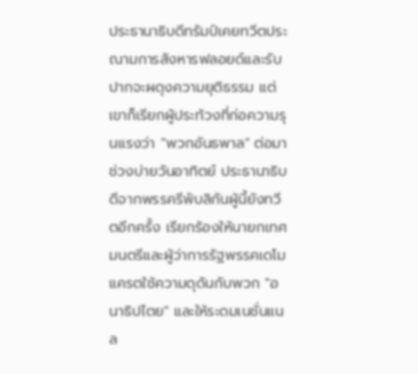ประธานาธิบดีทรัมป์เคยทวีตประณามการสังหารฟลอยด์และรับปากจะผดุงความยุติธรรม แต่เขาก็เรียกผู้ประท้วงที่ก่อความรุนแรงว่า "พวกอันธพาล" ต่อมาช่วงบ่ายวันอาทิตย์ ประธานาธิบดีจากพรรครีพับลิกันผู้นี้ยังทวีตอีกครั้ง เรียกร้องให้นายกเทศมนตรีและผู้ว่าการรัฐพรรคเดโมแครตใช้ความดุดันกับพวก "อนาธิปไตย" และให้ระดมเนชั่นแนล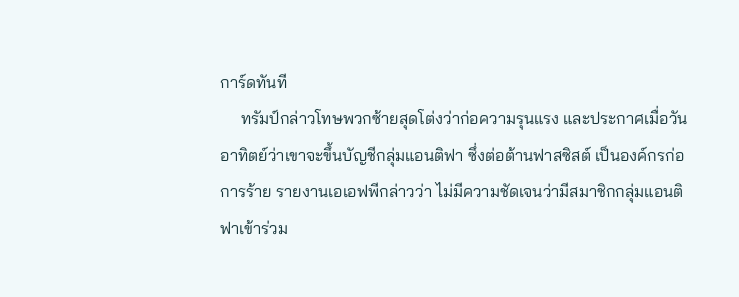การ์ดทันที
     ทรัมป์กล่าวโทษพวกซ้ายสุดโต่งว่าก่อความรุนแรง และประกาศเมื่อวันอาทิตย์ว่าเขาจะขึ้นบัญชีกลุ่มแอนติฟา ซึ่งต่อต้านฟาสซิสต์ เป็นองค์กรก่อการร้าย รายงานเอเอฟพีกล่าวว่า ไม่มีความชัดเจนว่ามีสมาชิกกลุ่มแอนติฟาเข้าร่วม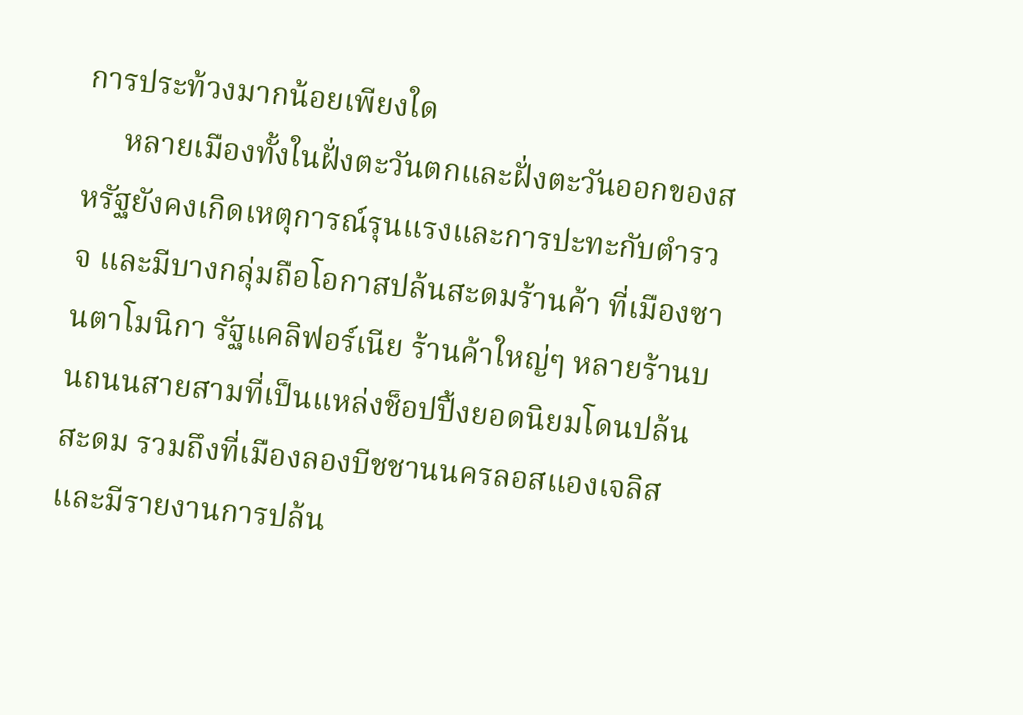การประท้วงมากน้อยเพียงใด
     หลายเมืองทั้งในฝั่งตะวันตกและฝั่งตะวันออกของสหรัฐยังคงเกิดเหตุการณ์รุนแรงและการปะทะกับตำรวจ และมีบางกลุ่มถือโอกาสปล้นสะดมร้านค้า ที่เมืองซานตาโมนิกา รัฐแคลิฟอร์เนีย ร้านค้าใหญ่ๆ หลายร้านบนถนนสายสามที่เป็นแหล่งช็อปปิ้งยอดนิยมโดนปล้นสะดม รวมถึงที่เมืองลองบีชชานนครลอสแองเจลิส และมีรายงานการปล้น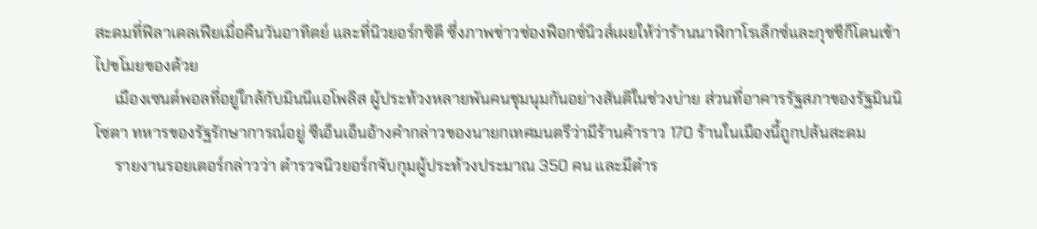สะดมที่ฟิลาเดลเฟียเมื่อคืนวันอาทิตย์ และที่นิวยอร์กซิตี ซึ่งภาพข่าวช่องฟ็อกซ์นิวส์เผยให้ว่าร้านนาฬิกาโรเล็กซ์และกุชชีก็โดนเข้าไปขโมยของด้วย
     เมืองเซนต์พอลที่อยู่ใกล้กับมินนีแอโพลิส ผู้ประท้วงหลายพันคนชุมนุมกันอย่างสันติในช่วงบ่าย ส่วนที่อาคารรัฐสภาของรัฐมินนิโซตา ทหารของรัฐรักษาการณ์อยู่ ซีเอ็นเอ็นอ้างคำกล่าวของนายกเทศมนตรีว่ามีร้านค้าราว 170 ร้านในเมืองนี้ถูกปล้นสะดม
     รายงานรอยเตอร์กล่าวว่า ตำรวจนิวยอร์กจับกุมผู้ประท้วงประมาณ 350 คน และมีตำร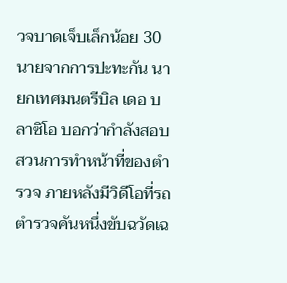วจบาดเจ็บเล็กน้อย 30 นายจากการปะทะกัน นายกเทศมนตรีบิล เดอ บลาซิโอ บอกว่ากำลังสอบสวนการทำหน้าที่ของตำรวจ ภายหลังมีวิดีโอที่รถตำรวจคันหนึ่งขับฉวัดเฉ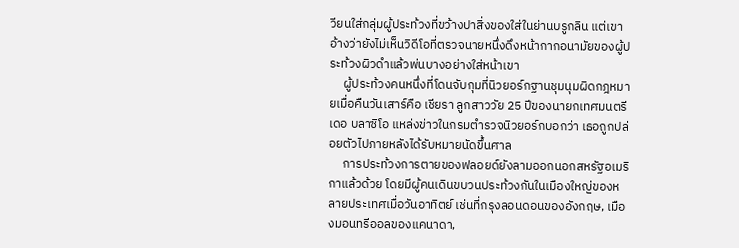วียนใส่กลุ่มผู้ประท้วงที่ขว้างปาสิ่งของใส่ในย่านบรูกลิน แต่เขาอ้างว่ายังไม่เห็นวิดีโอที่ตรวจนายหนึ่งดึงหน้ากากอนามัยของผู้ประท้วงผิวดำแล้วพ่นบางอย่างใส่หน้าเขา
     ผู้ประท้วงคนหนึ่งที่โดนจับกุมที่นิวยอร์กฐานชุมนุมผิดกฎหมายเมื่อคืนวันเสาร์คือ เชียรา ลูกสาววัย 25 ปีของนายกเทศมนตรีเดอ บลาซิโอ แหล่งข่าวในกรมตำรวจนิวยอร์กบอกว่า เธอถูกปล่อยตัวไปภายหลังได้รับหมายนัดขึ้นศาล
     การประท้วงการตายของฟลอยด์ยังลามออกนอกสหรัฐอเมริกาแล้วด้วย โดยมีผู้คนเดินขบวนประท้วงกันในเมืองใหญ่ของหลายประเทศเมื่อวันอาทิตย์ เช่นที่กรุงลอนดอนของอังกฤษ, เมืองมอนทรีออลของแคนาดา,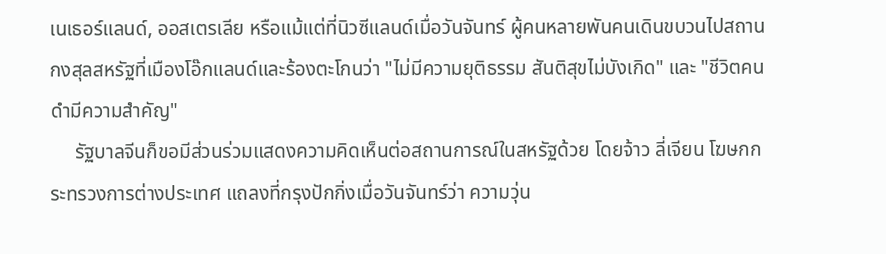เนเธอร์แลนด์, ออสเตรเลีย หรือแม้แต่ที่นิวซีแลนด์เมื่อวันจันทร์ ผู้คนหลายพันคนเดินขบวนไปสถานกงสุลสหรัฐที่เมืองโอ๊กแลนด์และร้องตะโกนว่า "ไม่มีความยุติธรรม สันติสุขไม่บังเกิด" และ "ชีวิตคนดำมีความสำคัญ"
     รัฐบาลจีนก็ขอมีส่วนร่วมแสดงความคิดเห็นต่อสถานการณ์ในสหรัฐด้วย โดยจ้าว ลี่เจียน โฆษกกระทรวงการต่างประเทศ แถลงที่กรุงปักกิ่งเมื่อวันจันทร์ว่า ความวุ่น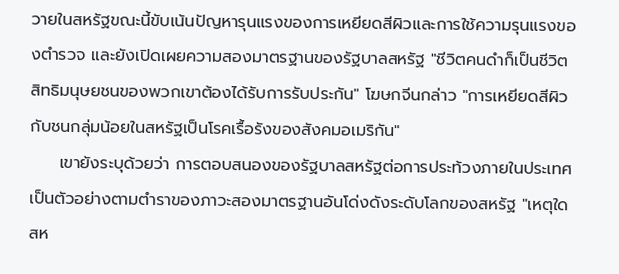วายในสหรัฐขณะนี้ขับเน้นปัญหารุนแรงของการเหยียดสีผิวและการใช้ความรุนแรงของตำรวจ และยังเปิดเผยความสองมาตรฐานของรัฐบาลสหรัฐ "ชีวิตคนดำก็เป็นชีวิต สิทธิมนุษยชนของพวกเขาต้องได้รับการรับประกัน" โฆษกจีนกล่าว "การเหยียดสีผิวกับชนกลุ่มน้อยในสหรัฐเป็นโรคเรื้อรังของสังคมอเมริกัน"
     เขายังระบุด้วยว่า การตอบสนองของรัฐบาลสหรัฐต่อการประท้วงภายในประเทศเป็นตัวอย่างตามตำราของภาวะสองมาตรฐานอันโด่งดังระดับโลกของสหรัฐ "เหตุใดสห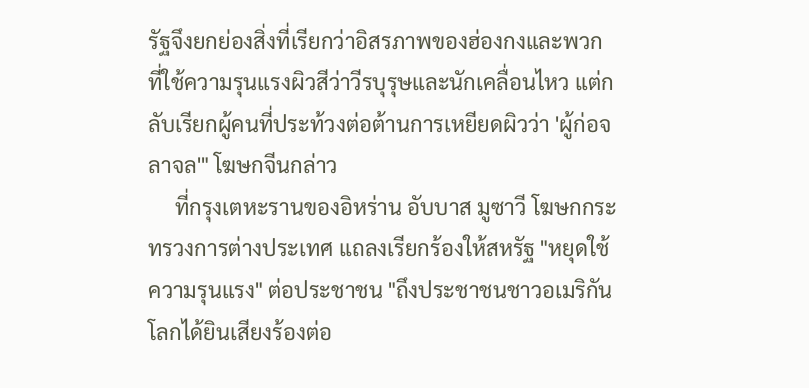รัฐจึงยกย่องสิ่งที่เรียกว่าอิสรภาพของฮ่องกงและพวกที่ใช้ความรุนแรงผิวสีว่าวีรบุรุษและนักเคลื่อนไหว แต่กลับเรียกผู้คนที่ประท้วงต่อต้านการเหยียดผิวว่า 'ผู้ก่อจลาจล'" โฆษกจีนกล่าว
     ที่กรุงเตหะรานของอิหร่าน อับบาส มูซาวี โฆษกกระทรวงการต่างประเทศ แถลงเรียกร้องให้สหรัฐ "หยุดใช้ความรุนแรง" ต่อประชาชน "ถึงประชาชนชาวอเมริกัน โลกได้ยินเสียงร้องต่อ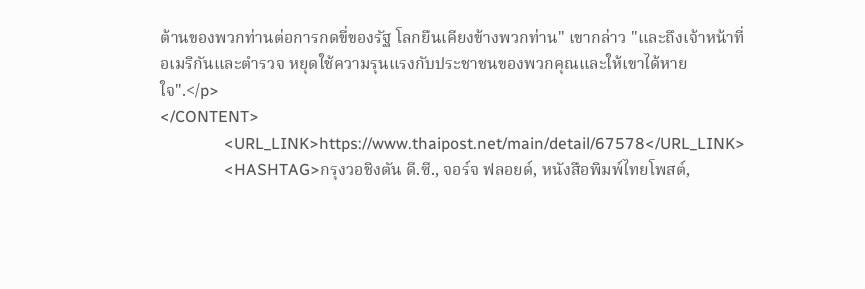ต้านของพวกท่านต่อการกดขี่ของรัฐ โลกยืนเคียงข้างพวกท่าน" เขากล่าว "และถึงเจ้าหน้าที่อเมริกันและตำรวจ หยุดใช้ความรุนแรงกับประชาชนของพวกคุณและให้เขาได้หายใจ".</p>
</CONTENT>
                <URL_LINK>https://www.thaipost.net/main/detail/67578</URL_LINK>
                <HASHTAG>กรุงวอชิงตัน ดี.ซี., จอร์จ ฟลอยด์, หนังสือพิมพ์ไทยโพสต์,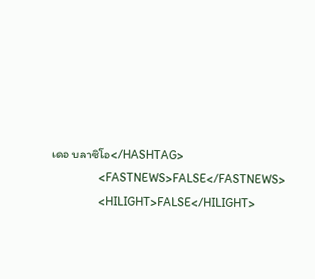เดอ บลาซิโอ</HASHTAG>
                <FASTNEWS>FALSE</FASTNEWS>
                <HILIGHT>FALSE</HILIGHT>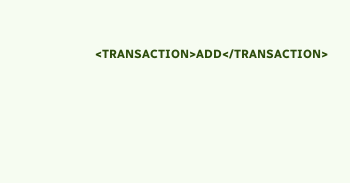<TRANSACTION>ADD</TRANSACTION>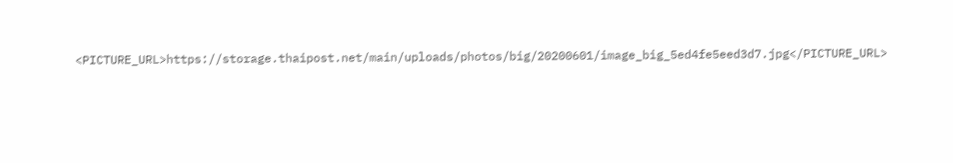<PICTURE_URL>https://storage.thaipost.net/main/uploads/photos/big/20200601/image_big_5ed4fe5eed3d7.jpg</PICTURE_URL>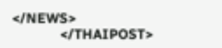</NEWS>
            </THAIPOST>